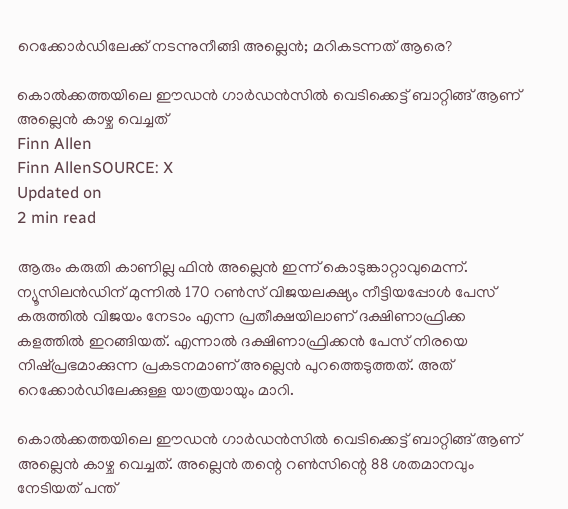റെക്കോര്‍ഡിലേക്ക് നടന്നുനീങ്ങി അല്ലെന്‍; മറികടന്നത് ആരെ?

കൊല്‍ക്കത്തയിലെ ഈഡന്‍ ഗാര്‍ഡന്‍സില്‍ വെടിക്കെട്ട് ബാറ്റിങ്ങ് ആണ് അല്ലെന്‍ കാഴ്ച വെച്ചത്
Finn Allen
Finn AllenSOURCE: X
Updated on
2 min read

ആരും കരുതി കാണില്ല ഫിന്‍ അല്ലെന്‍ ഇന്ന് കൊടുങ്കാറ്റാവുമെന്ന്. ന്യൂസിലന്‍ഡിന് മുന്നില്‍ 170 റണ്‍സ് വിജയലക്ഷ്യം നീട്ടിയപ്പോള്‍ പേസ് കരുത്തില്‍ വിജയം നേടാം എന്ന പ്രതീക്ഷയിലാണ് ദക്ഷിണാഫ്രിക്ക കളത്തില്‍ ഇറങ്ങിയത്. എന്നാല്‍ ദക്ഷിണാഫ്രിക്കന്‍ പേസ് നിരയെ നിഷ്പ്രഭമാക്കുന്ന പ്രകടനമാണ് അല്ലെന്‍ പുറത്തെടുത്തത്. അത് റെക്കോര്‍ഡിലേക്കുള്ള യാത്രയായും മാറി.

കൊല്‍ക്കത്തയിലെ ഈഡന്‍ ഗാര്‍ഡന്‍സില്‍ വെടിക്കെട്ട് ബാറ്റിങ്ങ് ആണ് അല്ലെന്‍ കാഴ്ച വെച്ചത്. അല്ലെന്‍ തന്റെ റണ്‍സിന്റെ 88 ശതമാനവും നേടിയത് പന്ത്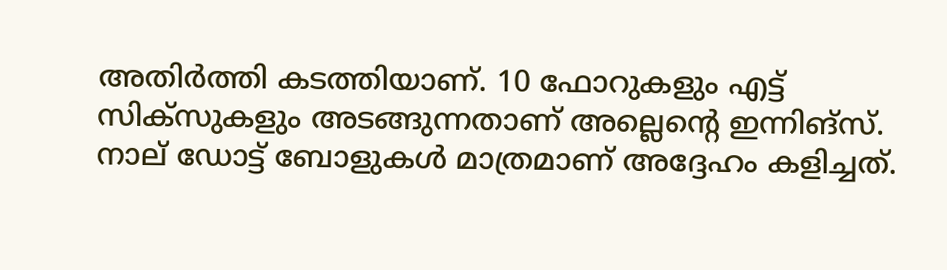അതിര്‍ത്തി കടത്തിയാണ്. 10 ഫോറുകളും എട്ട് സിക്‌സുകളും അടങ്ങുന്നതാണ് അല്ലെന്റെ ഇന്നിങ്‌സ്. നാല് ഡോട്ട് ബോളുകള്‍ മാത്രമാണ് അദ്ദേഹം കളിച്ചത്.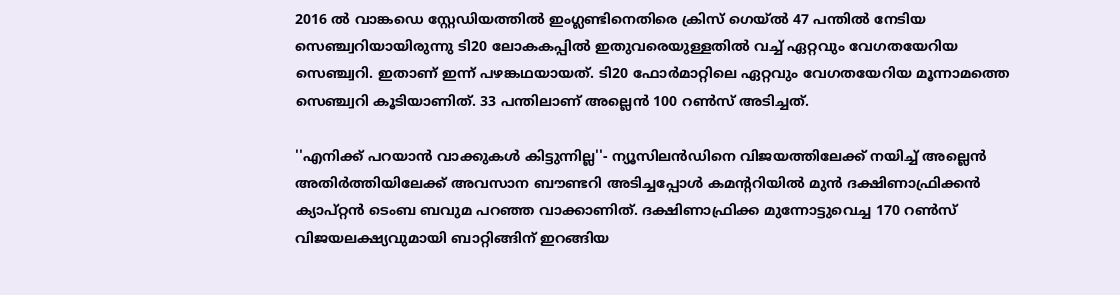2016 ല്‍ വാങ്കഡെ സ്റ്റേഡിയത്തില്‍ ഇംഗ്ലണ്ടിനെതിരെ ക്രിസ് ഗെയ്ല്‍ 47 പന്തില്‍ നേടിയ സെഞ്ച്വറിയായിരുന്നു ടി20 ലോകകപ്പില്‍ ഇതുവരെയുള്ളതില്‍ വച്ച് ഏറ്റവും വേഗതയേറിയ സെഞ്ച്വറി. ഇതാണ് ഇന്ന് പഴങ്കഥയായത്. ടി20 ഫോര്‍മാറ്റിലെ ഏറ്റവും വേഗതയേറിയ മൂന്നാമത്തെ സെഞ്ച്വറി കൂടിയാണിത്. 33 പന്തിലാണ് അല്ലെന്‍ 100 റണ്‍സ് അടിച്ചത്.

''എനിക്ക് പറയാന്‍ വാക്കുകള്‍ കിട്ടുന്നില്ല''- ന്യൂസിലന്‍ഡിനെ വിജയത്തിലേക്ക് നയിച്ച് അല്ലെന്‍ അതിര്‍ത്തിയിലേക്ക് അവസാന ബൗണ്ടറി അടിച്ചപ്പോള്‍ കമന്ററിയില്‍ മുന്‍ ദക്ഷിണാഫ്രിക്കന്‍ ക്യാപ്റ്റന്‍ ടെംബ ബവുമ പറഞ്ഞ വാക്കാണിത്. ദക്ഷിണാഫ്രിക്ക മുന്നോട്ടുവെച്ച 170 റണ്‍സ് വിജയലക്ഷ്യവുമായി ബാറ്റിങ്ങിന് ഇറങ്ങിയ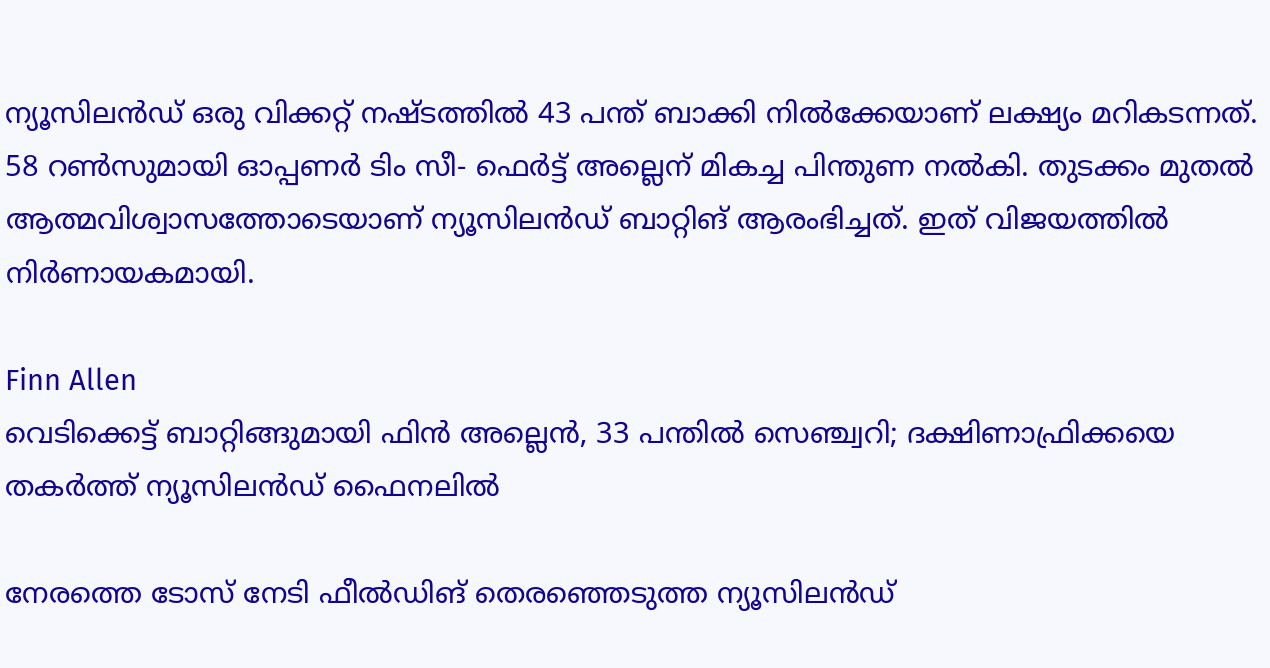ന്യൂസിലന്‍ഡ് ഒരു വിക്കറ്റ് നഷ്ടത്തില്‍ 43 പന്ത് ബാക്കി നില്‍ക്കേയാണ് ലക്ഷ്യം മറികടന്നത്. 58 റണ്‍സുമായി ഓപ്പണര്‍ ടിം സീ- ഫെര്‍ട്ട് അല്ലെന് മികച്ച പിന്തുണ നല്‍കി. തുടക്കം മുതല്‍ ആത്മവിശ്വാസത്തോടെയാണ് ന്യൂസിലന്‍ഡ് ബാറ്റിങ് ആരംഭിച്ചത്. ഇത് വിജയത്തില്‍ നിര്‍ണായകമായി.

Finn Allen
വെടിക്കെട്ട് ബാറ്റിങ്ങുമായി ഫിന്‍ അല്ലെന്‍, 33 പന്തില്‍ സെഞ്ച്വറി; ദക്ഷിണാഫ്രിക്കയെ തകര്‍ത്ത് ന്യൂസിലന്‍ഡ് ഫൈനലില്‍

നേരത്തെ ടോസ് നേടി ഫീല്‍ഡിങ് തെരഞ്ഞെടുത്ത ന്യൂസിലന്‍ഡ്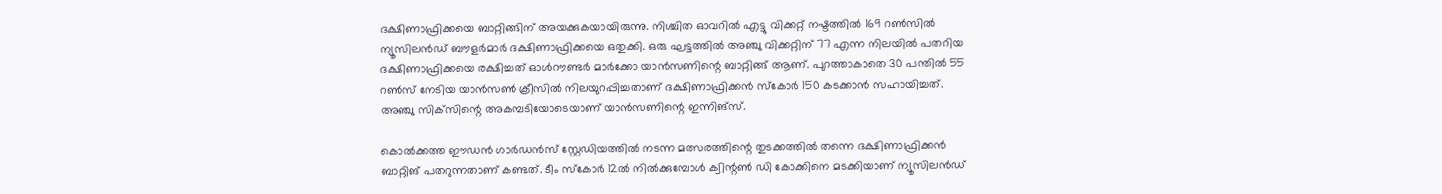ദക്ഷിണാഫ്രിക്കയെ ബാറ്റിങ്ങിന് അയക്കുകയായിരുന്നു. നിശ്ചിത ഓവറില്‍ എട്ടു വിക്കറ്റ് നഷ്ടത്തില്‍ 169 റണ്‍സില്‍ ന്യൂസിലന്‍ഡ് ബൗളര്‍മാര്‍ ദക്ഷിണാഫ്രിക്കയെ ഒതുക്കി. ഒരു ഘട്ടത്തില്‍ അഞ്ചു വിക്കറ്റിന് 77 എന്ന നിലയില്‍ പതറിയ ദക്ഷിണാഫ്രിക്കയെ രക്ഷിച്ചത് ഓള്‍റൗണ്ടര്‍ മാര്‍ക്കോ യാന്‍സണിന്റെ ബാറ്റിങ്ങ് ആണ്. പുറത്താകാതെ 30 പന്തില്‍ 55 റണ്‍സ് നേടിയ യാന്‍സണ്‍ ക്രീസില്‍ നിലയുറപ്പിച്ചതാണ് ദക്ഷിണാഫ്രിക്കന്‍ സ്‌കോര്‍ 150 കടക്കാന്‍ സഹായിച്ചത്. അഞ്ചു സിക്‌സിന്റെ അകമ്പടിയോടെയാണ് യാന്‍സണിന്റെ ഇന്നിങ്‌സ്.

കൊല്‍ക്കത്ത ഈഡന്‍ ഗാര്‍ഡന്‍സ് സ്റ്റേഡിയത്തില്‍ നടന്ന മത്സരത്തിന്റെ തുടക്കത്തില്‍ തന്നെ ദക്ഷിണാഫ്രിക്കന്‍ ബാറ്റിങ് പതറുന്നതാണ് കണ്ടത്. ടീം സ്‌കോര്‍ 12ല്‍ നില്‍ക്കുമ്പോള്‍ ക്വിന്റണ്‍ ഡി കോക്കിനെ മടക്കിയാണ് ന്യൂസിലന്‍ഡ്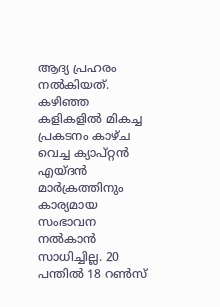ആദ്യ പ്രഹരം നല്‍കിയത്. കഴിഞ്ഞ കളികളില്‍ മികച്ച പ്രകടനം കാഴ്ച വെച്ച ക്യാപ്റ്റന്‍ എയ്ദന്‍ മാര്‍ക്രത്തിനും കാര്യമായ സംഭാവന നല്‍കാന്‍ സാധിച്ചില്ല. 20 പന്തില്‍ 18 റണ്‍സ്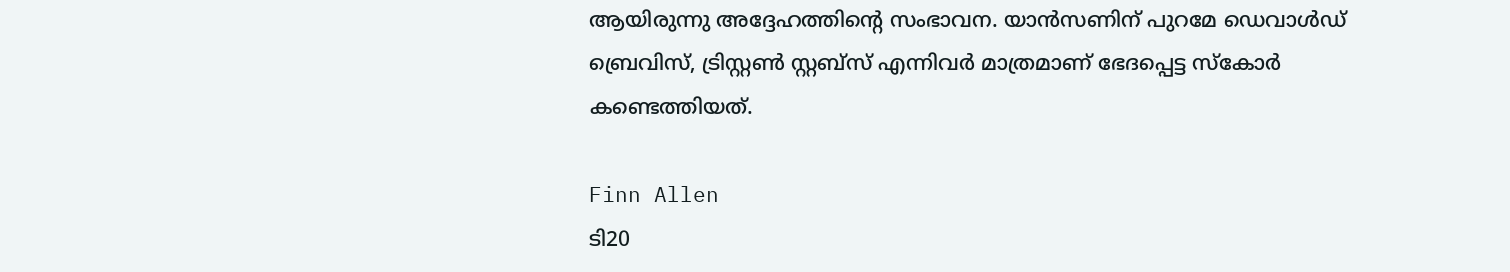ആയിരുന്നു അദ്ദേഹത്തിന്റെ സംഭാവന. യാന്‍സണിന് പുറമേ ഡെവാള്‍ഡ് ബ്രെവിസ്, ട്രിസ്റ്റണ്‍ സ്റ്റബ്‌സ് എന്നിവര്‍ മാത്രമാണ് ഭേദപ്പെട്ട സ്‌കോര്‍ കണ്ടെത്തിയത്.

Finn Allen
ടി20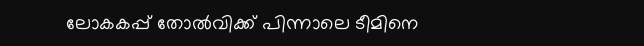ലോകകപ്പ് തോല്‍വിക്ക് പിന്നാലെ ടീമിനെ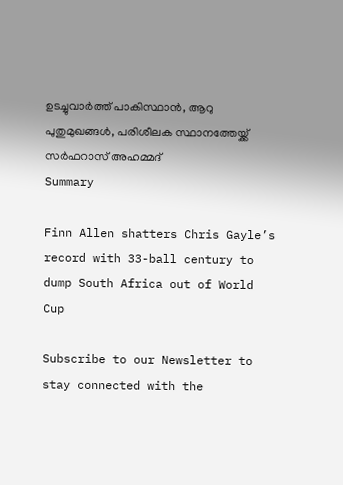ഉടച്ചുവാര്‍ത്ത് പാകിസ്ഥാന്‍, ആറു പുതുമുഖങ്ങള്‍, പരിശീലക സ്ഥാനത്തേയ്ക്ക് സര്‍ഫറാസ് അഹമ്മദ്
Summary

Finn Allen shatters Chris Gayle’s record with 33-ball century to dump South Africa out of World Cup

Subscribe to our Newsletter to stay connected with the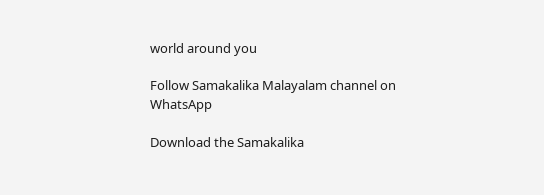world around you

Follow Samakalika Malayalam channel on WhatsApp

Download the Samakalika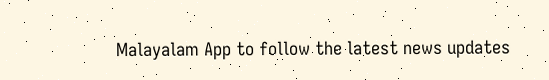Malayalam App to follow the latest news updates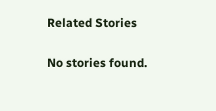Related Stories

No stories found.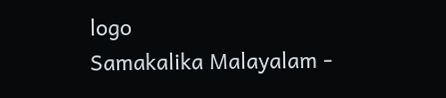logo
Samakalika Malayalam -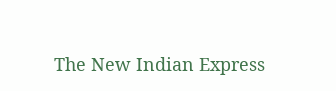The New Indian Express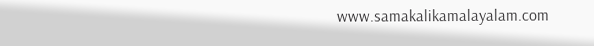www.samakalikamalayalam.com